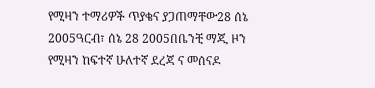የሚዛን ተማሪዎች ጥያቄና ያጋጠማቸው28 ሰኔ 2005ዓርብ፣ ሰኔ 28 2005በቤንቺ ማጂ ዞን የሚዛን ከፍተኛ ሁለተኛ ደረጃ ና መሰናዶ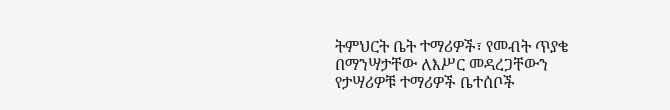ትምህርት ቤት ተማሪዎች፣ የመብት ጥያቄ በማንሣታቸው ለእሥር መዳረጋቸውን የታሣሪዎቹ ተማሪዎች ቤተሰቦች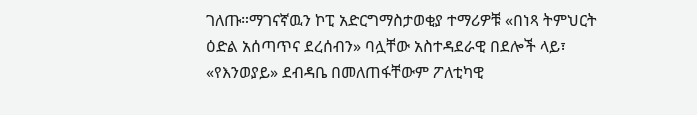ገለጡ።ማገናኛዉን ኮፒ አድርግማስታወቂያ ተማሪዎቹ «በነጻ ትምህርት ዕድል አሰጣጥና ደረሰብን» ባሏቸው አስተዳደራዊ በደሎች ላይ፣ «የእንወያይ» ደብዳቤ በመለጠፋቸውም ፖለቲካዊ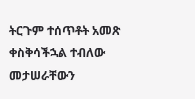ትርጉም ተሰጥቶት አመጽ ቀስቅሳችኋል ተብለው መታሠራቸውን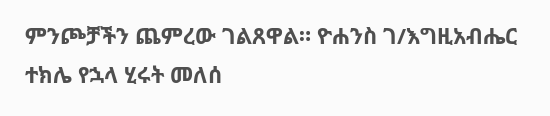ምንጮቻችን ጨምረው ገልጸዋል። ዮሐንስ ገ/እግዚአብሔር ተክሌ የኋላ ሂሩት መለሰ